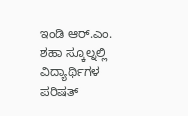ಇಂಡಿ ಆರ್.ಎಂ. ಶಹಾ ಸ್ಕೂಲ್ನಲ್ಲಿ ವಿದ್ಯಾರ್ಥಿಗಳ ಪರಿಷತ್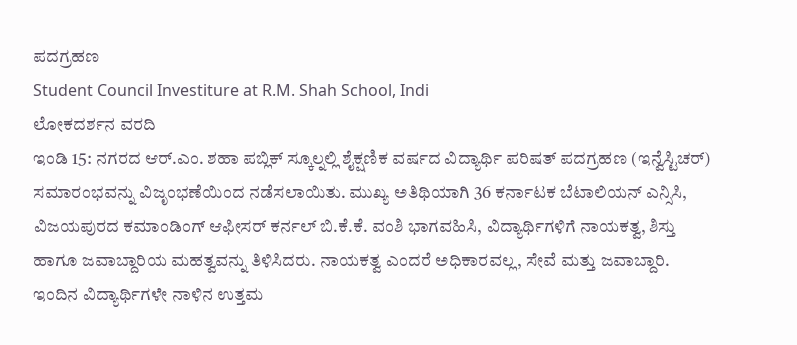ಪದಗ್ರಹಣ
Student Council Investiture at R.M. Shah School, Indi
ಲೋಕದರ್ಶನ ವರದಿ
ಇಂಡಿ 15: ನಗರದ ಆರ್.ಎಂ. ಶಹಾ ಪಬ್ಲಿಕ್ ಸ್ಕೂಲ್ನಲ್ಲಿ ಶೈಕ್ಷಣಿಕ ವರ್ಷದ ವಿದ್ಯಾರ್ಥಿ ಪರಿಷತ್ ಪದಗ್ರಹಣ (ಇನ್ವೆಸ್ಟಿಚರ್) ಸಮಾರಂಭವನ್ನು ವಿಜೃಂಭಣೆಯಿಂದ ನಡೆಸಲಾಯಿತು. ಮುಖ್ಯ ಅತಿಥಿಯಾಗಿ 36 ಕರ್ನಾಟಕ ಬೆಟಾಲಿಯನ್ ಎನ್ಸಿಸಿ, ವಿಜಯಪುರದ ಕಮಾಂಡಿಂಗ್ ಆಫೀಸರ್ ಕರ್ನಲ್ ಬಿ.ಕೆ.ಕೆ. ವಂಶಿ ಭಾಗವಹಿಸಿ, ವಿದ್ಯಾರ್ಥಿಗಳಿಗೆ ನಾಯಕತ್ವ, ಶಿಸ್ತು ಹಾಗೂ ಜವಾಬ್ದಾರಿಯ ಮಹತ್ವವನ್ನು ತಿಳಿಸಿದರು. ನಾಯಕತ್ವ ಎಂದರೆ ಅಧಿಕಾರವಲ್ಲ, ಸೇವೆ ಮತ್ತು ಜವಾಬ್ದಾರಿ.
ಇಂದಿನ ವಿದ್ಯಾರ್ಥಿಗಳೇ ನಾಳಿನ ಉತ್ತಮ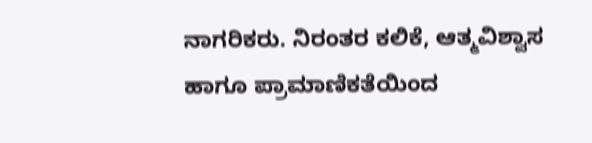ನಾಗರಿಕರು. ನಿರಂತರ ಕಲಿಕೆ, ಆತ್ಮವಿಶ್ವಾಸ ಹಾಗೂ ಪ್ರಾಮಾಣಿಕತೆಯಿಂದ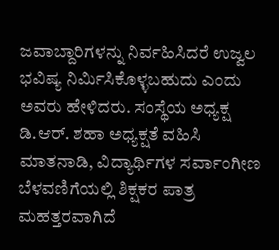ಜವಾಬ್ದಾರಿಗಳನ್ನು ನಿರ್ವಹಿಸಿದರೆ ಉಜ್ವಲ ಭವಿಷ್ಯ ನಿರ್ಮಿಸಿಕೊಳ್ಳಬಹುದು ಎಂದು ಅವರು ಹೇಳಿದರು. ಸಂಸ್ಥೆಯ ಅಧ್ಯಕ್ಷ ಡಿ.ಆರ್. ಶಹಾ ಅಧ್ಯಕ್ಷತೆ ವಹಿಸಿ ಮಾತನಾಡಿ, ವಿದ್ಯಾರ್ಥಿಗಳ ಸರ್ವಾಂಗೀಣ ಬೆಳವಣಿಗೆಯಲ್ಲಿ ಶಿಕ್ಷಕರ ಪಾತ್ರ ಮಹತ್ತರವಾಗಿದೆ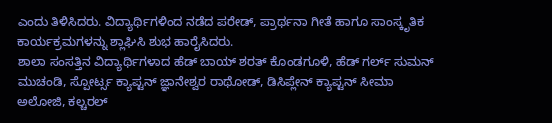ಎಂದು ತಿಳಿಸಿದರು. ವಿದ್ಯಾರ್ಥಿಗಳಿಂದ ನಡೆದ ಪರೇಡ್, ಪ್ರಾರ್ಥನಾ ಗೀತೆ ಹಾಗೂ ಸಾಂಸ್ಕೃತಿಕ ಕಾರ್ಯಕ್ರಮಗಳನ್ನು ಶ್ಲಾಘಿಸಿ ಶುಭ ಹಾರೈಸಿದರು.
ಶಾಲಾ ಸಂಸತ್ತಿನ ವಿದ್ಯಾರ್ಥಿಗಳಾದ ಹೆಡ್ ಬಾಯ್ ಶರತ್ ಕೊಂಡಗೂಳಿ, ಹೆಡ್ ಗರ್ಲ್ ಸುಮನ್ ಮುಚಂಡಿ, ಸ್ಪೋರ್ಟ್ಸ ಕ್ಯಾಪ್ಟನ್ ಜ್ಞಾನೇಶ್ವರ ರಾಥೋಡ್, ಡಿಸಿಪ್ಲೇನ್ ಕ್ಯಾಪ್ಟನ್ ಸೀಮಾ ಅಲೋಜಿ, ಕಲ್ಚರಲ್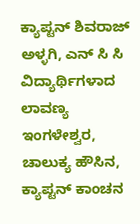ಕ್ಯಾಪ್ಟನ್ ಶಿವರಾಜ್ ಅಳ್ಳಗಿ, ಎನ್ ಸಿ ಸಿ ವಿದ್ಯಾರ್ಥಿಗಳಾದ ಲಾವಣ್ಯ ಇಂಗಳೇಶ್ವರ, ಚಾಲುಕ್ಯ ಹೌಸಿನ, ಕ್ಯಾಪ್ಟನ್ ಕಾಂಚನ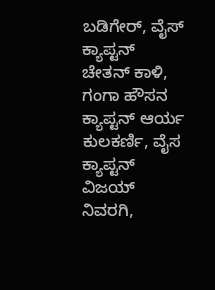ಬಡಿಗೇರ್, ವೈಸ್ ಕ್ಯಾಪ್ಟನ್ ಚೇತನ್ ಕಾಳಿ, ಗಂಗಾ ಹೌಸನ ಕ್ಯಾಪ್ಟನ್ ಆರ್ಯ ಕುಲಕರ್ಣಿ, ವೈಸ ಕ್ಯಾಪ್ಟನ್ ವಿಜಯ್ ನಿವರಗಿ,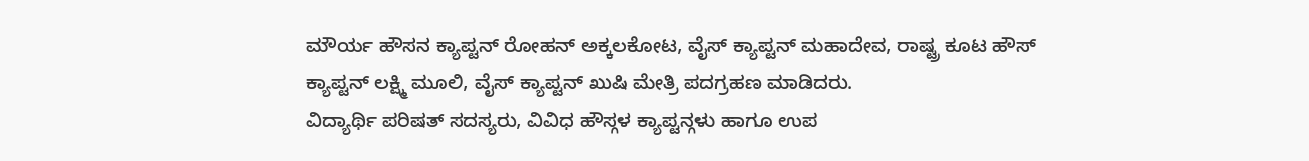ಮೌರ್ಯ ಹೌಸನ ಕ್ಯಾಪ್ಟನ್ ರೋಹನ್ ಅಕ್ಕಲಕೋಟ, ವೈಸ್ ಕ್ಯಾಪ್ಟನ್ ಮಹಾದೇವ, ರಾಷ್ಟ್ರ ಕೂಟ ಹೌಸ್ ಕ್ಯಾಪ್ಟನ್ ಲಕ್ಷ್ಮಿ ಮೂಲಿ, ವೈಸ್ ಕ್ಯಾಪ್ಟನ್ ಖುಷಿ ಮೇತ್ರಿ ಪದಗ್ರಹಣ ಮಾಡಿದರು.
ವಿದ್ಯಾರ್ಥಿ ಪರಿಷತ್ ಸದಸ್ಯರು, ವಿವಿಧ ಹೌಸ್ಗಳ ಕ್ಯಾಪ್ಟನ್ಗಳು ಹಾಗೂ ಉಪ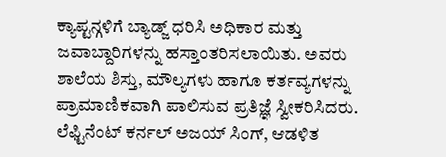ಕ್ಯಾಪ್ಟನ್ಗಳಿಗೆ ಬ್ಯಾಡ್ಜ್ ಧರಿಸಿ ಅಧಿಕಾರ ಮತ್ತು ಜವಾಬ್ದಾರಿಗಳನ್ನು ಹಸ್ತಾಂತರಿಸಲಾಯಿತು. ಅವರು ಶಾಲೆಯ ಶಿಸ್ತು, ಮೌಲ್ಯಗಳು ಹಾಗೂ ಕರ್ತವ್ಯಗಳನ್ನು ಪ್ರಾಮಾಣಿಕವಾಗಿ ಪಾಲಿಸುವ ಪ್ರತಿಜ್ಞೆ ಸ್ವೀಕರಿಸಿದರು. ಲೆಫ್ಟಿನೆಂಟ್ ಕರ್ನಲ್ ಅಜಯ್ ಸಿಂಗ್, ಆಡಳಿತ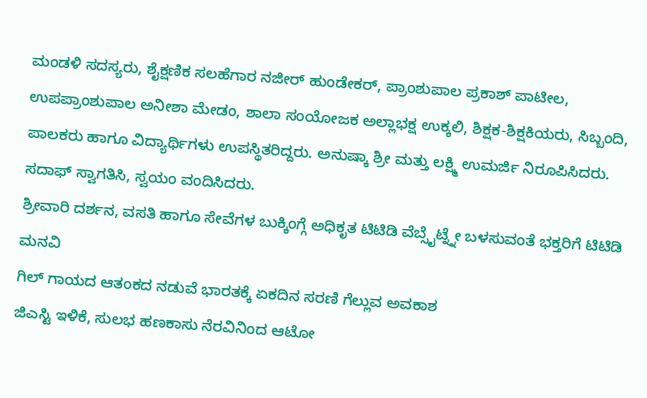ಮಂಡಳಿ ಸದಸ್ಯರು, ಶೈಕ್ಷಣಿಕ ಸಲಹೆಗಾರ ನಜೀರ್ ಹುಂಡೇಕರ್, ಪ್ರಾಂಶುಪಾಲ ಪ್ರಕಾಶ್ ಪಾಟೀಲ, ಉಪಪ್ರಾಂಶುಪಾಲ ಅನೀಶಾ ಮೇಡಂ, ಶಾಲಾ ಸಂಯೋಜಕ ಅಲ್ಲಾಭಕ್ಷ ಉಕ್ಕಲಿ, ಶಿಕ್ಷಕ-ಶಿಕ್ಷಕಿಯರು, ಸಿಬ್ಬಂದಿ, ಪಾಲಕರು ಹಾಗೂ ವಿದ್ಯಾರ್ಥಿಗಳು ಉಪಸ್ಥಿತರಿದ್ದರು. ಅನುಷ್ಕಾ ಶ್ರೀ ಮತ್ತು ಲಕ್ಷ್ಮಿ ಉಮರ್ಜಿ ನಿರೂಪಿಸಿದರು. ಸದಾಫ್ ಸ್ವಾಗತಿಸಿ, ಸ್ವಯಂ ವಂದಿಸಿದರು.
ಶ್ರೀವಾರಿ ದರ್ಶನ, ವಸತಿ ಹಾಗೂ ಸೇವೆಗಳ ಬುಕ್ಕಿಂಗ್ಗೆ ಅಧಿಕೃತ ಟಿಟಿಡಿ ವೆಬ್ಸೈಟ್ನ್ನೇ ಬಳಸುವಂತೆ ಭಕ್ತರಿಗೆ ಟಿಟಿಡಿ ಮನವಿ
ಗಿಲ್ ಗಾಯದ ಆತಂಕದ ನಡುವೆ ಭಾರತಕ್ಕೆ ಏಕದಿನ ಸರಣಿ ಗೆಲ್ಲುವ ಅವಕಾಶ
ಜಿಎಸ್ಟಿ ಇಳಿಕೆ, ಸುಲಭ ಹಣಕಾಸು ನೆರವಿನಿಂದ ಆಟೋ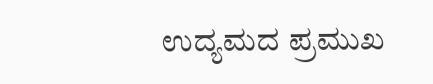ಉದ್ಯಮದ ಪ್ರಮುಖ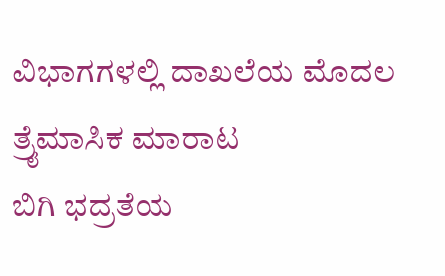ವಿಭಾಗಗಳಲ್ಲಿ ದಾಖಲೆಯ ಮೊದಲ ತ್ರೈಮಾಸಿಕ ಮಾರಾಟ
ಬಿಗಿ ಭದ್ರತೆಯ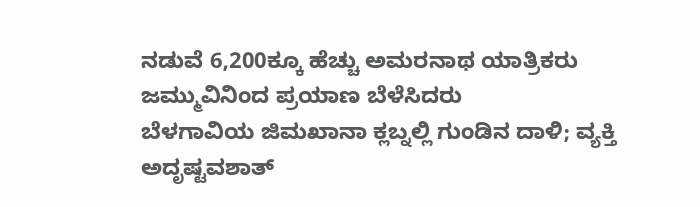ನಡುವೆ 6,200ಕ್ಕೂ ಹೆಚ್ಚು ಅಮರನಾಥ ಯಾತ್ರಿಕರು ಜಮ್ಮುವಿನಿಂದ ಪ್ರಯಾಣ ಬೆಳೆಸಿದರು
ಬೆಳಗಾವಿಯ ಜಿಮಖಾನಾ ಕ್ಲಬ್ನಲ್ಲಿ ಗುಂಡಿನ ದಾಳಿ; ವ್ಯಕ್ತಿ ಅದೃಷ್ಟವಶಾತ್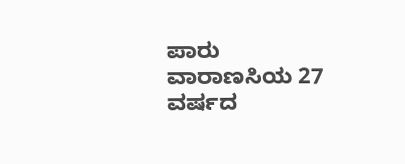ಪಾರು
ವಾರಾಣಸಿಯ 27 ವರ್ಷದ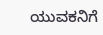ಯುವಕನಿಗೆ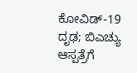ಕೋವಿಡ್-19 ದೃಢ; ಬಿಎಚ್ಯು ಆಸ್ಪತ್ರೆಗೆ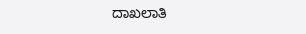ದಾಖಲಾತಿ